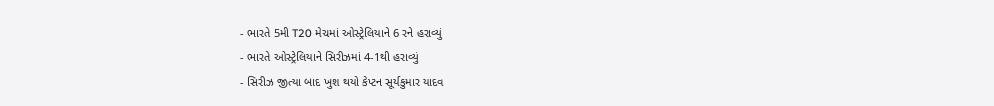- ભારતે 5મી T20 મેચમાં ઓસ્ટ્રેલિયાને 6 રને હરાવ્યું
- ભારતે ઓસ્ટ્રેલિયાને સિરીઝમાં 4-1થી હરાવ્યું
- સિરીઝ જીત્યા બાદ ખુશ થયો કેપ્ટન સૂર્યકુમાર યાદવ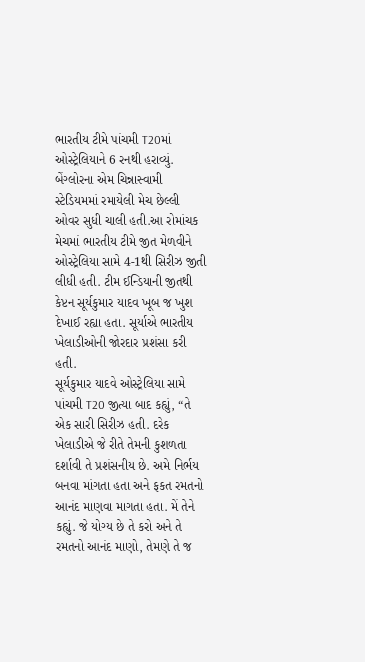ભારતીય ટીમે પાંચમી T20માં ઓસ્ટ્રેલિયાને 6 રનથી હરાવ્યું. બેંગ્લોરના એમ ચિન્નાસ્વામી સ્ટેડિયમમાં રમાયેલી મેચ છેલ્લી ઓવર સુધી ચાલી હતી.આ રોમાંચક મેચમાં ભારતીય ટીમે જીત મેળવીને ઓસ્ટ્રેલિયા સામે 4-1થી સિરીઝ જીતી લીધી હતી. ટીમ ઈન્ડિયાની જીતથી કેપ્ટન સૂર્યકુમાર યાદવ ખૂબ જ ખુશ દેખાઈ રહ્યા હતા. સૂર્યાએ ભારતીય ખેલાડીઓની જોરદાર પ્રશંસા કરી હતી.
સૂર્યકુમાર યાદવે ઓસ્ટ્રેલિયા સામે પાંચમી T20 જીત્યા બાદ કહ્યું, “તે એક સારી સિરીઝ હતી. દરેક ખેલાડીએ જે રીતે તેમની કુશળતા દર્શાવી તે પ્રશંસનીય છે. અમે નિર્ભય બનવા માંગતા હતા અને ફકત રમતનો આનંદ માણવા માગતા હતા. મેં તેને કહ્યું. જે યોગ્ય છે તે કરો અને તે રમતનો આનંદ માણો, તેમણે તે જ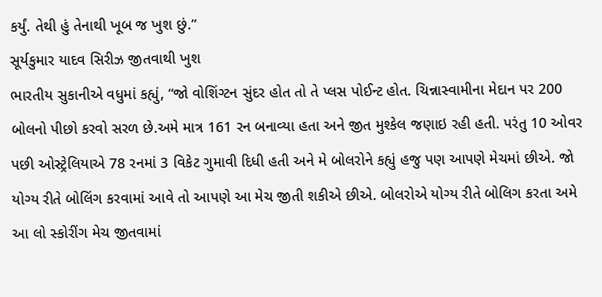કર્યું. તેથી હું તેનાથી ખૂબ જ ખુશ છું.”
સૂર્યકુમાર યાદવ સિરીઝ જીતવાથી ખુશ
ભારતીય સુકાનીએ વધુમાં કહ્યું, “જો વોશિંગ્ટન સુંદર હોત તો તે પ્લસ પોઈન્ટ હોત. ચિન્નાસ્વામીના મેદાન પર 200 બોલનો પીછો કરવો સરળ છે.અમે માત્ર 161 રન બનાવ્યા હતા અને જીત મુશ્કેલ જણાઇ રહી હતી. પરંતુ 10 ઓવર પછી ઓસ્ટ્રેલિયાએ 78 રનમાં 3 વિકેટ ગુમાવી દિધી હતી અને મે બોલરોને કહ્યું હજુ પણ આપણે મેચમાં છીએ. જો યોગ્ય રીતે બોલિંગ કરવામાં આવે તો આપણે આ મેચ જીતી શકીએ છીએ. બોલરોએ યોગ્ય રીતે બોલિગ કરતા અમે આ લો સ્કોરીંગ મેચ જીતવામાં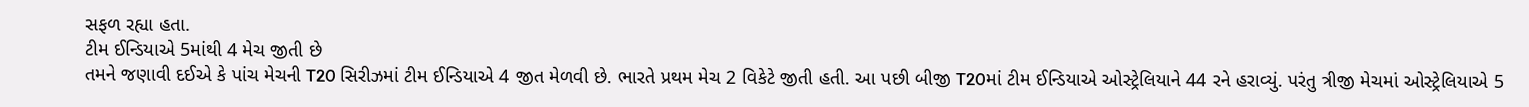સફળ રહ્યા હતા.
ટીમ ઈન્ડિયાએ 5માંથી 4 મેચ જીતી છે
તમને જણાવી દઈએ કે પાંચ મેચની T20 સિરીઝમાં ટીમ ઈન્ડિયાએ 4 જીત મેળવી છે. ભારતે પ્રથમ મેચ 2 વિકેટે જીતી હતી. આ પછી બીજી T20માં ટીમ ઈન્ડિયાએ ઓસ્ટ્રેલિયાને 44 રને હરાવ્યું. પરંતુ ત્રીજી મેચમાં ઓસ્ટ્રેલિયાએ 5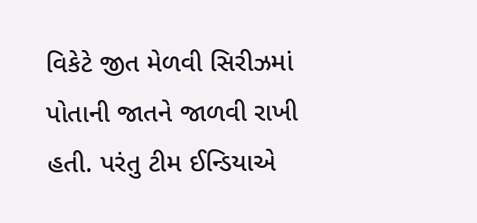વિકેટે જીત મેળવી સિરીઝમાં પોતાની જાતને જાળવી રાખી હતી. પરંતુ ટીમ ઈન્ડિયાએ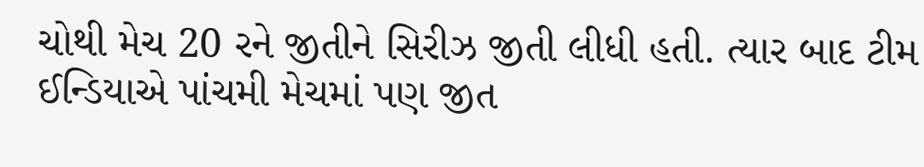ચોથી મેચ 20 રને જીતીને સિરીઝ જીતી લીધી હતી. ત્યાર બાદ ટીમ ઈન્ડિયાએ પાંચમી મેચમાં પણ જીત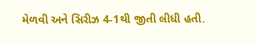મેળવી અને સિરીઝ 4-1થી જીતી લીધી હતી.